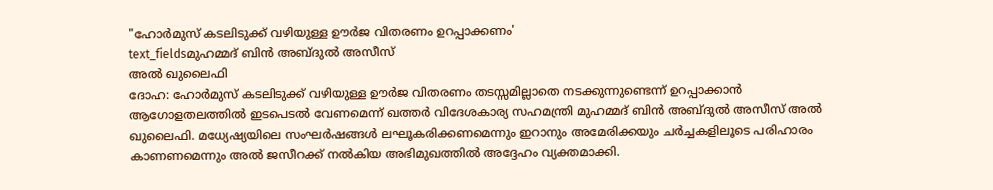"ഹോർമുസ് കടലിടുക്ക് വഴിയുള്ള ഊർജ വിതരണം ഉറപ്പാക്കണം'
text_fieldsമുഹമ്മദ് ബിൻ അബ്ദുൽ അസീസ്
അൽ ഖുലൈഫി
ദോഹ: ഹോർമുസ് കടലിടുക്ക് വഴിയുള്ള ഊർജ വിതരണം തടസ്സമില്ലാതെ നടക്കുന്നുണ്ടെന്ന് ഉറപ്പാക്കാൻ ആഗോളതലത്തിൽ ഇടപെടൽ വേണമെന്ന് ഖത്തർ വിദേശകാര്യ സഹമന്ത്രി മുഹമ്മദ് ബിൻ അബ്ദുൽ അസീസ് അൽ ഖുലൈഫി. മധ്യേഷ്യയിലെ സംഘർഷങ്ങൾ ലഘൂകരിക്കണമെന്നും ഇറാനും അമേരിക്കയും ചർച്ചകളിലൂടെ പരിഹാരം കാണണമെന്നും അൽ ജസീറക്ക് നൽകിയ അഭിമുഖത്തിൽ അദ്ദേഹം വ്യക്തമാക്കി.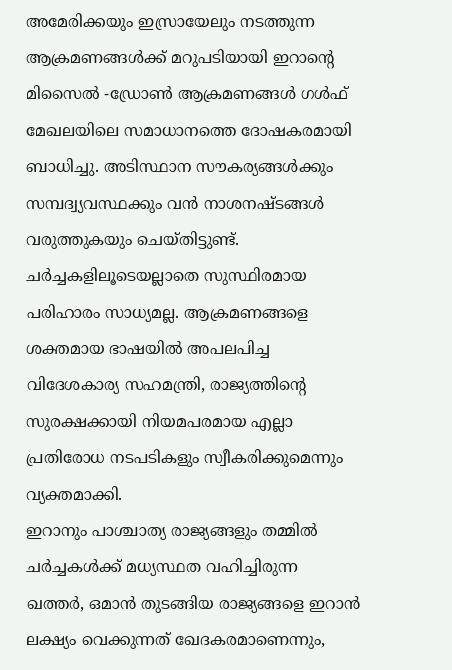അമേരിക്കയും ഇസ്രായേലും നടത്തുന്ന ആക്രമണങ്ങൾക്ക് മറുപടിയായി ഇറാന്റെ മിസൈൽ -ഡ്രോൺ ആക്രമണങ്ങൾ ഗൾഫ് മേഖലയിലെ സമാധാനത്തെ ദോഷകരമായി ബാധിച്ചു. അടിസ്ഥാന സൗകര്യങ്ങൾക്കും സമ്പദ്വ്യവസ്ഥക്കും വൻ നാശനഷ്ടങ്ങൾ വരുത്തുകയും ചെയ്തിട്ടുണ്ട്. ചർച്ചകളിലൂടെയല്ലാതെ സുസ്ഥിരമായ പരിഹാരം സാധ്യമല്ല. ആക്രമണങ്ങളെ ശക്തമായ ഭാഷയിൽ അപലപിച്ച വിദേശകാര്യ സഹമന്ത്രി, രാജ്യത്തിന്റെ സുരക്ഷക്കായി നിയമപരമായ എല്ലാ പ്രതിരോധ നടപടികളും സ്വീകരിക്കുമെന്നും വ്യക്തമാക്കി.
ഇറാനും പാശ്ചാത്യ രാജ്യങ്ങളും തമ്മിൽ ചർച്ചകൾക്ക് മധ്യസ്ഥത വഹിച്ചിരുന്ന ഖത്തർ, ഒമാൻ തുടങ്ങിയ രാജ്യങ്ങളെ ഇറാൻ ലക്ഷ്യം വെക്കുന്നത് ഖേദകരമാണെന്നും,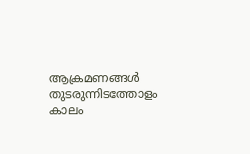ആക്രമണങ്ങൾ തുടരുന്നിടത്തോളം കാലം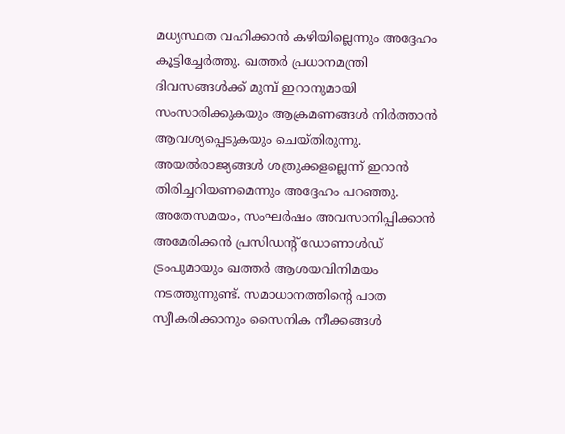മധ്യസ്ഥത വഹിക്കാൻ കഴിയില്ലെന്നും അദ്ദേഹം കൂട്ടിച്ചേർത്തു. ഖത്തർ പ്രധാനമന്ത്രി ദിവസങ്ങൾക്ക് മുമ്പ് ഇറാനുമായി സംസാരിക്കുകയും ആക്രമണങ്ങൾ നിർത്താൻ ആവശ്യപ്പെടുകയും ചെയ്തിരുന്നു. അയൽരാജ്യങ്ങൾ ശത്രുക്കളല്ലെന്ന് ഇറാൻ തിരിച്ചറിയണമെന്നും അദ്ദേഹം പറഞ്ഞു.
അതേസമയം, സംഘർഷം അവസാനിപ്പിക്കാൻ അമേരിക്കൻ പ്രസിഡന്റ് ഡോണാൾഡ് ട്രംപുമായും ഖത്തർ ആശയവിനിമയം നടത്തുന്നുണ്ട്. സമാധാനത്തിന്റെ പാത സ്വീകരിക്കാനും സൈനിക നീക്കങ്ങൾ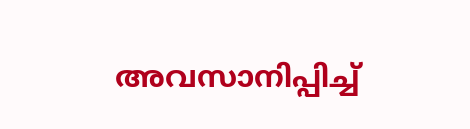അവസാനിപ്പിച്ച്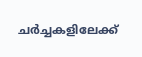ചർച്ചകളിലേക്ക്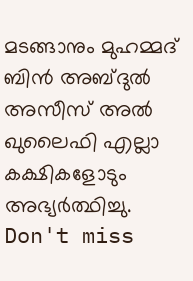മടങ്ങാനും മുഹമ്മദ് ബിൻ അബ്ദുൽ അസീസ് അൽ ഖുലൈഫി എല്ലാ കക്ഷികളോടും അഭ്യർത്ഥിച്ചു.
Don't miss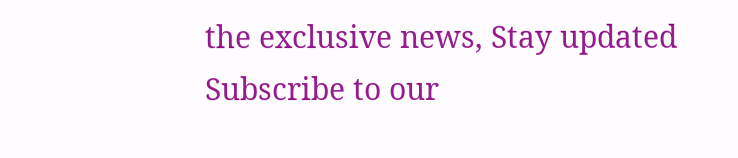the exclusive news, Stay updated
Subscribe to our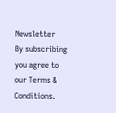Newsletter
By subscribing you agree to our Terms & Conditions.